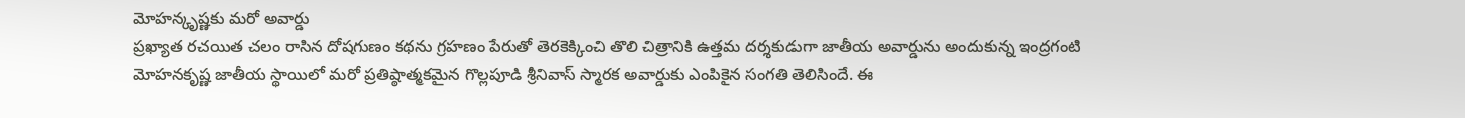మోహన్కృష్ణకు మరో అవార్డు
ప్రఖ్యాత రచయిత చలం రాసిన దోషగుణం కథను గ్రహణం పేరుతో తెరకెక్కించి తొలి చిత్రానికి ఉత్తమ దర్శకుడుగా జాతీయ అవార్డును అందుకున్న ఇంద్రగంటి మోహనకృష్ణ జాతీయ స్థాయిలో మరో ప్రతిష్ఠాత్మకమైన గొల్లపూడి శ్రీనివాస్ స్మారక అవార్డుకు ఎంపికైన సంగతి తెలిసిందే. ఈ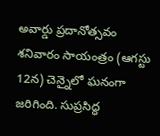అవార్డు ప్రదానోత్సవం శనివారం సాయంత్రం (ఆగస్టు 12న) చెన్నైలో ఘనంగా జరిగింది. సుప్రసిద్ధ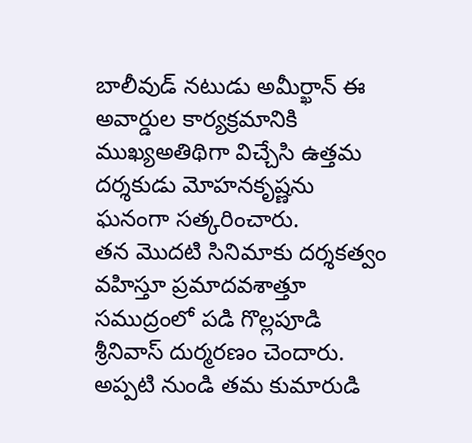బాలీవుడ్ నటుడు అమీర్ఖాన్ ఈ అవార్డుల కార్యక్రమానికి ముఖ్యఅతిథిగా విచ్చేసి ఉత్తమ దర్శకుడు మోహనకృష్ణను ఘనంగా సత్కరించారు.
తన మొదటి సినిమాకు దర్శకత్వం వహిస్తూ ప్రమాదవశాత్తూ సముద్రంలో పడి గొల్లపూడి శ్రీనివాస్ దుర్మరణం చెందారు. అప్పటి నుండి తమ కుమారుడి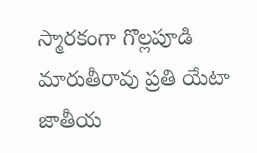స్మారకంగా గొల్లపూడి మారుతీరావు ప్రతి యేటా జాతీయ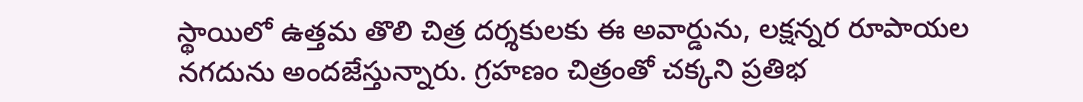స్థాయిలో ఉత్తమ తొలి చిత్ర దర్శకులకు ఈ అవార్డును, లక్షన్నర రూపాయల నగదును అందజేస్తున్నారు. గ్రహణం చిత్రంతో చక్కని ప్రతిభ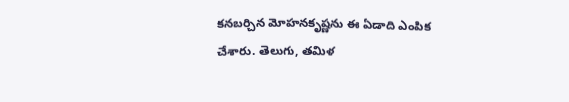కనబర్చిన మోహనకృష్ణను ఈ ఏడాది ఎంపిక చేశారు. తెలుగు, తమిళ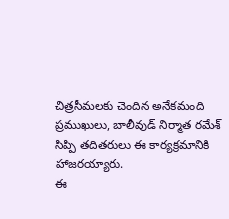చిత్రసీమలకు చెందిన అనేకమంది ప్రముఖులు, బాలీవుడ్ నిర్మాత రమేశ్ సిప్పి తదితరులు ఈ కార్యక్రమానికి హాజరయ్యారు.
ఈ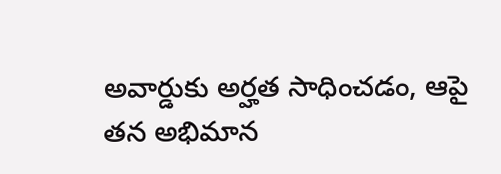అవార్డుకు అర్హత సాధించడం, ఆపై తన అభిమాన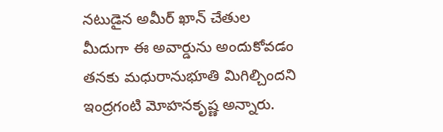నటుడైన అమీర్ ఖాన్ చేతుల మీదుగా ఈ అవార్డును అందుకోవడం తనకు మధురానుభూతి మిగిల్చిందని ఇంద్రగంటి మోహనకృష్ణ అన్నారు.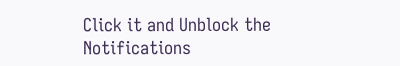Click it and Unblock the Notifications